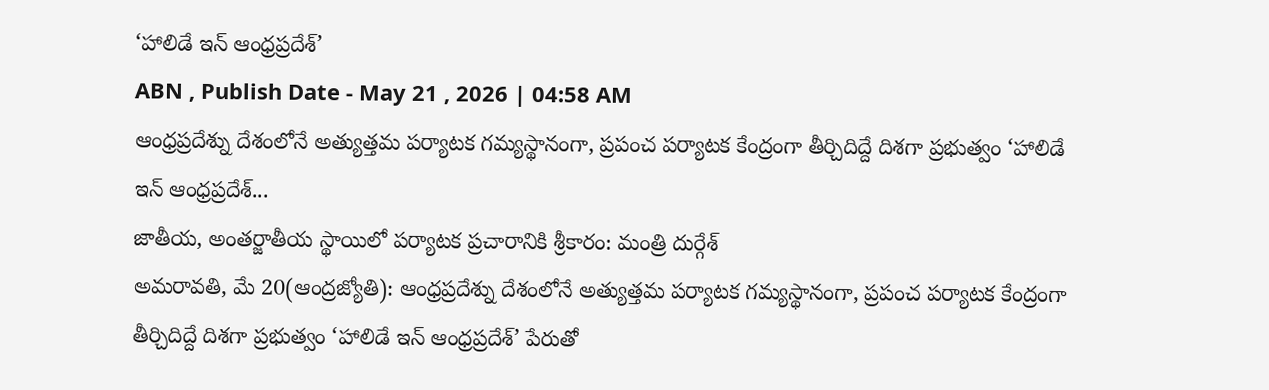‘హాలిడే ఇన్ ఆంధ్రప్రదేశ్’
ABN , Publish Date - May 21 , 2026 | 04:58 AM
ఆంధ్రప్రదేశ్ను దేశంలోనే అత్యుత్తమ పర్యాటక గమ్యస్థానంగా, ప్రపంచ పర్యాటక కేంద్రంగా తీర్చిదిద్దే దిశగా ప్రభుత్వం ‘హాలిడే ఇన్ ఆంధ్రప్రదేశ్...
జాతీయ, అంతర్జాతీయ స్థాయిలో పర్యాటక ప్రచారానికి శ్రీకారం: మంత్రి దుర్గేశ్
అమరావతి, మే 20(ఆంద్రజ్యోతి): ఆంధ్రప్రదేశ్ను దేశంలోనే అత్యుత్తమ పర్యాటక గమ్యస్థానంగా, ప్రపంచ పర్యాటక కేంద్రంగా తీర్చిదిద్దే దిశగా ప్రభుత్వం ‘హాలిడే ఇన్ ఆంధ్రప్రదేశ్’ పేరుతో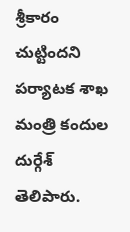శ్రీకారం చుట్టిందని పర్యాటక శాఖ మంత్రి కందుల దుర్గేశ్ తెలిపారు.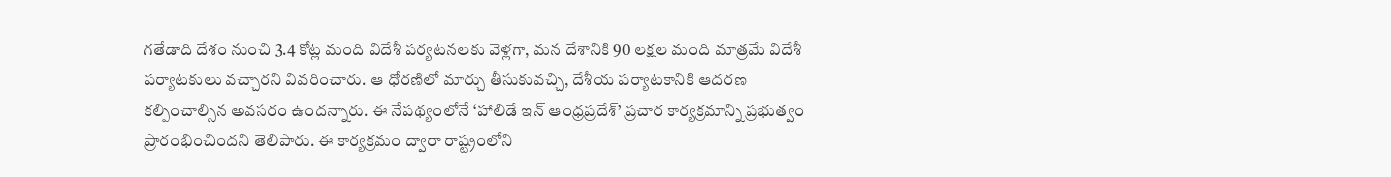గతేడాది దేశం నుంచి 3.4 కోట్ల మంది విదేశీ పర్యటనలకు వెళ్లగా, మన దేశానికి 90 లక్షల మంది మాత్రమే విదేశీ పర్యాటకులు వచ్చారని వివరించారు. ఆ ధోరణిలో మార్చు తీసుకువచ్చి, దేశీయ పర్యాటకానికి ఆదరణ కల్పించాల్సిన అవసరం ఉందన్నారు. ఈ నేపథ్యంలోనే ‘హాలిడే ఇన్ ఆంధ్రప్రదేశ్’ ప్రచార కార్యక్రమాన్ని ప్రభుత్వం ప్రారంభించిందని తెలిపారు. ఈ కార్యక్రమం ద్వారా రాష్ట్రంలోని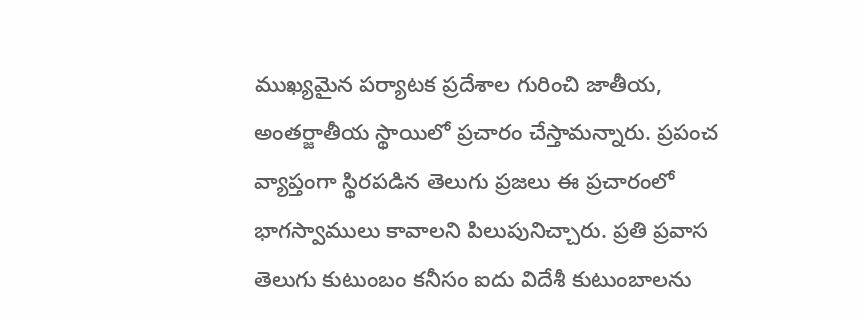ముఖ్యమైన పర్యాటక ప్రదేశాల గురించి జాతీయ, అంతర్జాతీయ స్థాయిలో ప్రచారం చేస్తామన్నారు. ప్రపంచ వ్యాప్తంగా స్థిరపడిన తెలుగు ప్రజలు ఈ ప్రచారంలో భాగస్వాములు కావాలని పిలుపునిచ్చారు. ప్రతి ప్రవాస తెలుగు కుటుంబం కనీసం ఐదు విదేశీ కుటుంబాలను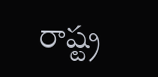రాష్ట్ర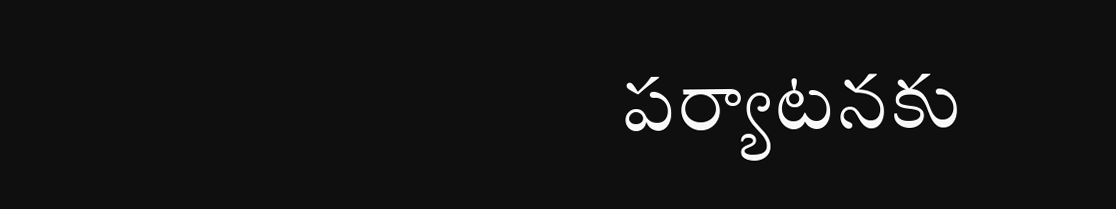పర్యాటనకు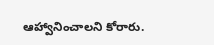ఆహ్వానించాలని కోరారు.